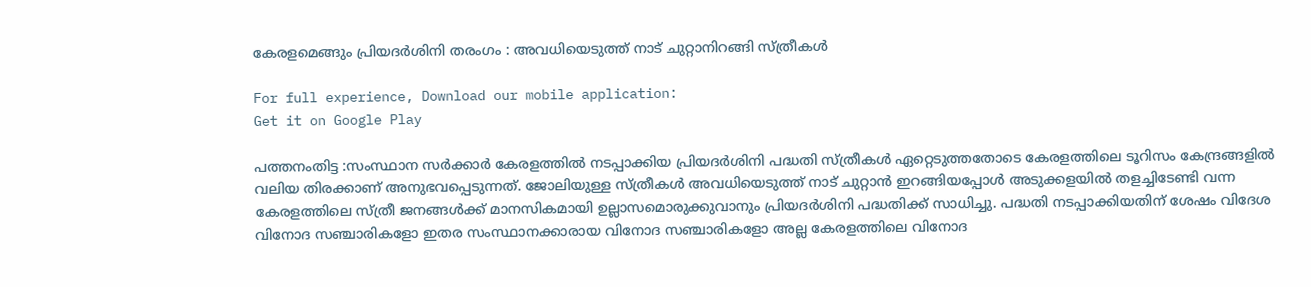കേരളമെങ്ങും പ്രിയദര്‍ശിനി തരംഗം : അവധിയെടുത്ത് നാട് ചുറ്റാനിറങ്ങി സ്ത്രീകള്‍

For full experience, Download our mobile application:
Get it on Google Play

പത്തനംതിട്ട :സംസ്ഥാന സര്‍ക്കാര്‍ കേരളത്തില്‍ നടപ്പാക്കിയ പ്രിയദര്‍ശിനി പദ്ധതി സ്ത്രീകള്‍ ഏറ്റെടുത്തതോടെ കേരളത്തിലെ ടൂറിസം കേന്ദ്രങ്ങളില്‍ വലിയ തിരക്കാണ് അനുഭവപ്പെടുന്നത്. ജോലിയുള്ള സ്ത്രീകള്‍ അവധിയെടുത്ത് നാട് ചുറ്റാന്‍ ഇറങ്ങിയപ്പോള്‍ അടുക്കളയില്‍ തളച്ചിടേണ്ടി വന്ന കേരളത്തിലെ സ്ത്രീ ജനങ്ങള്‍ക്ക് മാനസികമായി ഉല്ലാസമൊരുക്കുവാനും പ്രിയദര്‍ശിനി പദ്ധതിക്ക് സാധിച്ചു. പദ്ധതി നടപ്പാക്കിയതിന് ശേഷം വിദേശ വിനോദ സഞ്ചാരികളോ ഇതര സംസ്ഥാനക്കാരായ വിനോദ സഞ്ചാരികളോ അല്ല കേരളത്തിലെ വിനോദ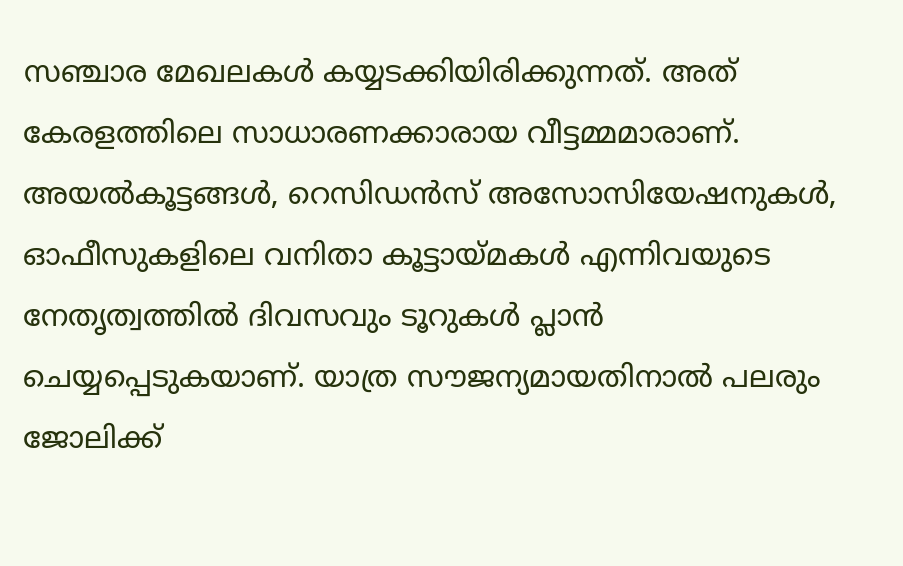സഞ്ചാര മേഖലകള്‍ കയ്യടക്കിയിരിക്കുന്നത്. അത് കേരളത്തിലെ സാധാരണക്കാരായ വീട്ടമ്മമാരാണ്. അയല്‍കൂട്ടങ്ങള്‍, റെസിഡന്‍സ് അസോസിയേഷനുകള്‍, ഓഫീസുകളിലെ വനിതാ കൂട്ടായ്മകള്‍ എന്നിവയുടെ നേതൃത്വത്തില്‍ ദിവസവും ടൂറുകള്‍ പ്ലാന്‍ ചെയ്യപ്പെടുകയാണ്. യാത്ര സൗജന്യമായതിനാൽ പലരും ജോലിക്ക്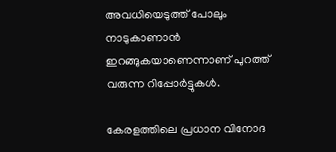അവധിയെടുത്ത് പോലും നാടുകാണാൻ ഇറങ്ങുകയാണെന്നാണ് പുറത്ത് വരുന്ന റിപ്പോർട്ടുകൾ.

കേരളത്തിലെ പ്രധാന വിനോദ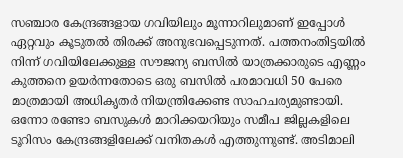സഞ്ചാര കേന്ദ്രങ്ങളായ ഗവിയിലും മൂന്നാറിലുമാണ് ഇപ്പോള്‍ ഏറ്റവും കൂടുതല്‍ തിരക്ക് അനുഭവപ്പെടുന്നത്. പത്തനംതിട്ടയിൽ നിന്ന് ഗവിയിലേക്കുള്ള സൗജന്യ ബസിൽ യാത്രക്കാരുടെ എണ്ണം കുത്തനെ ഉയർന്നതോടെ ഒരു ബസിൽ പരമാവധി 50 പേരെ മാത്രമായി അധികൃതർ നിയന്ത്രിക്കേണ്ട സാഹചര്യമുണ്ടായി. ഒന്നോ രണ്ടോ ബസുകൾ മാറിക്കയറിയും സമീപ ജില്ലകളിലെ ടൂറിസം കേന്ദ്രങ്ങളിലേക്ക് വനിതകൾ എത്തുന്നുണ്ട്. അടിമാലി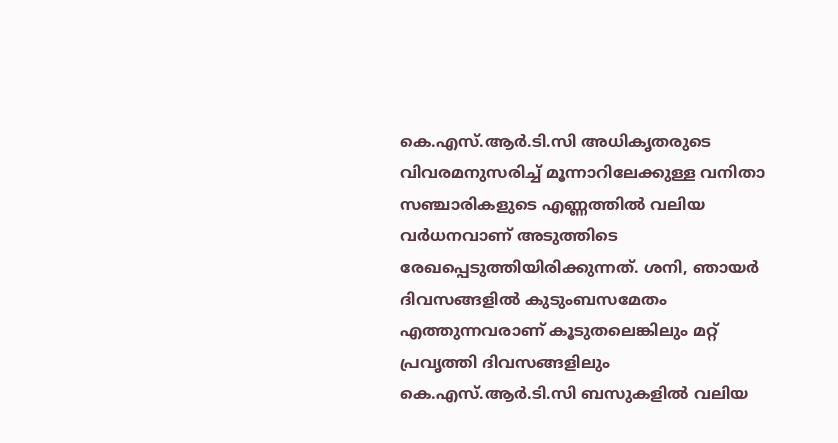കെ.എസ്.ആർ.ടി.സി അധികൃതരുടെ വിവരമനുസരിച്ച് മൂന്നാറിലേക്കുള്ള വനിതാ സഞ്ചാരികളുടെ എണ്ണത്തിൽ വലിയ വർധനവാണ് അടുത്തിടെ രേഖപ്പെടുത്തിയിരിക്കുന്നത്. ശനി, ഞായർ ദിവസങ്ങളിൽ കുടുംബസമേതം എത്തുന്നവരാണ് കൂടുതലെങ്കിലും മറ്റ് പ്രവൃത്തി ദിവസങ്ങളിലും കെ.എസ്.ആർ.ടി.സി ബസുകളിൽ വലിയ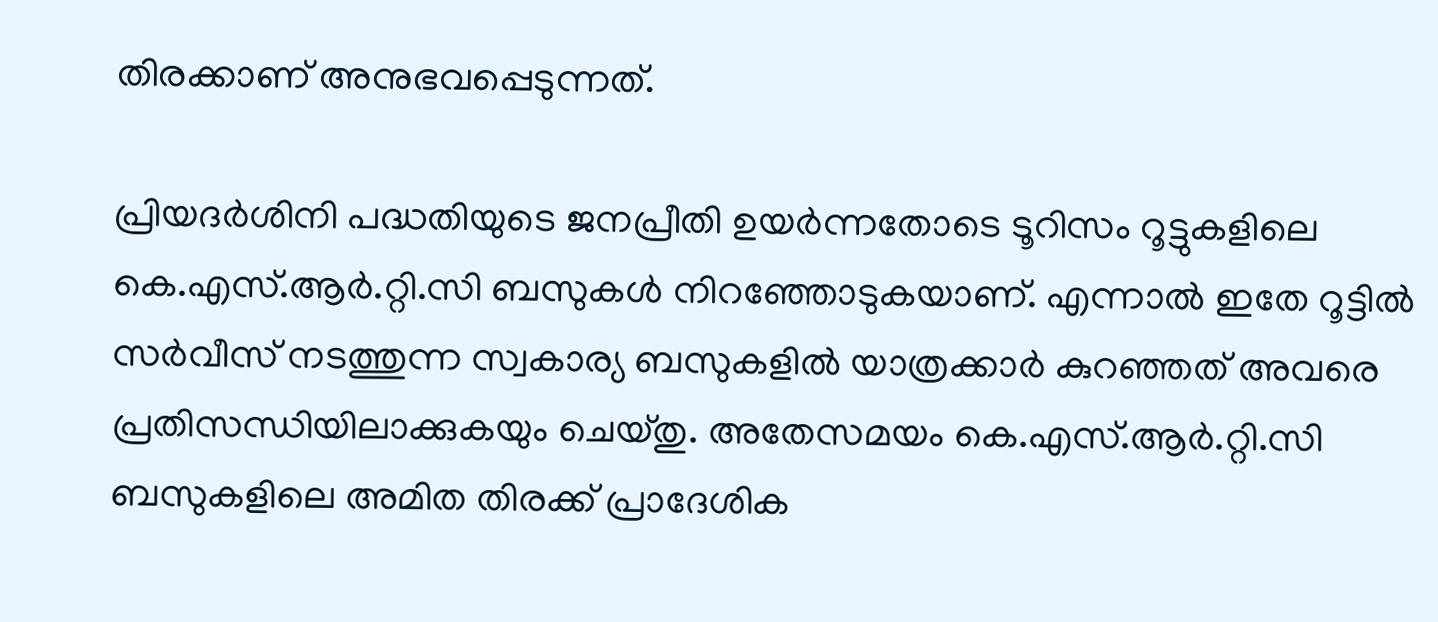തിരക്കാണ് അനുഭവപ്പെടുന്നത്.

പ്രിയദർശിനി പദ്ധതിയുടെ ജനപ്രീതി ഉയർന്നതോടെ ടൂറിസം റൂട്ടുകളിലെ കെ.എസ്.ആർ.റ്റി.സി ബസുകൾ നിറഞ്ഞോടുകയാണ്. എന്നാൽ ഇതേ റൂട്ടിൽ സർവീസ് നടത്തുന്ന സ്വകാര്യ ബസുകളിൽ യാത്രക്കാർ കുറഞ്ഞത് അവരെ പ്രതിസന്ധിയിലാക്കുകയും ചെയ്തു. അതേസമയം കെ.എസ്.ആർ.റ്റി.സി ബസുകളിലെ അമിത തിരക്ക് പ്രാദേശിക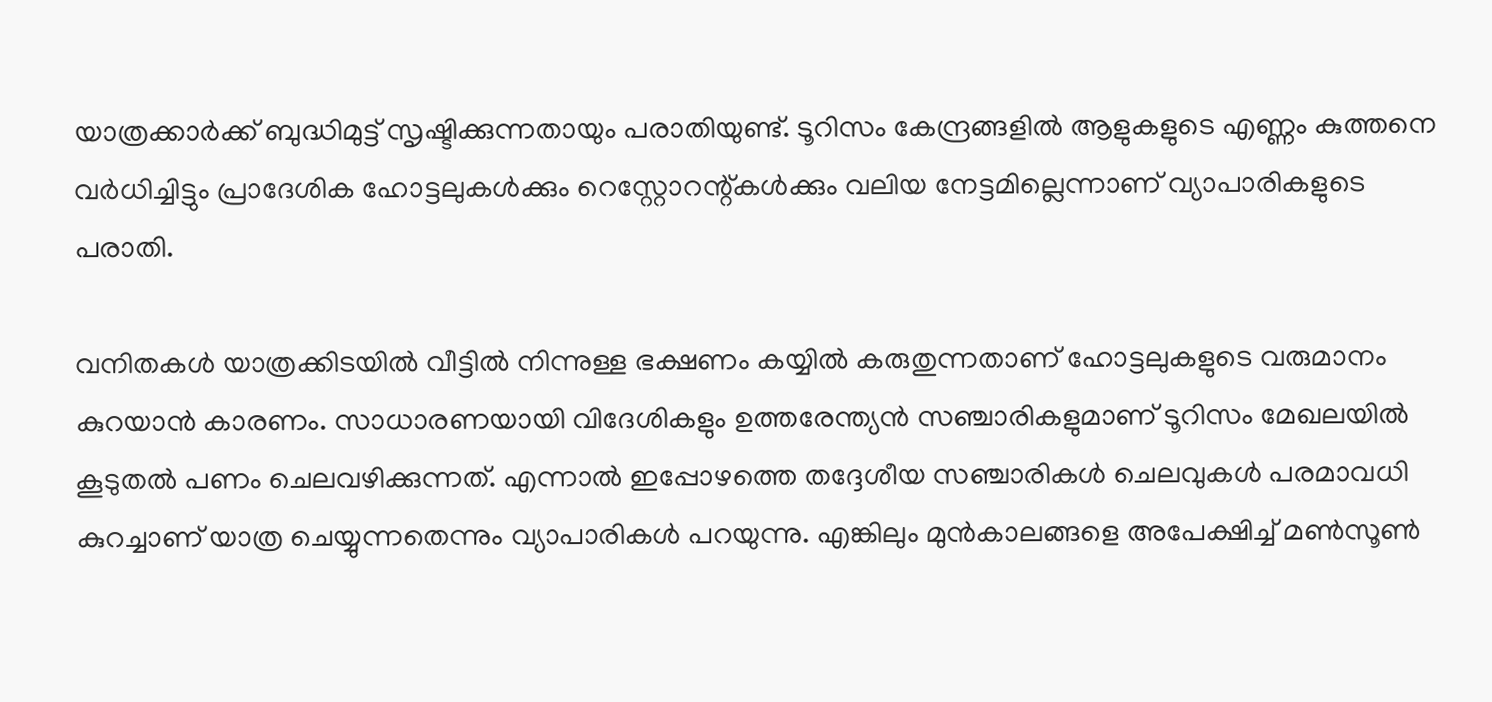യാത്രക്കാർക്ക് ബുദ്ധിമുട്ട് സൃഷ്ടിക്കുന്നതായും പരാതിയുണ്ട്. ടൂറിസം കേന്ദ്രങ്ങളിൽ ആളുകളുടെ എണ്ണം കുത്തനെ വർധിച്ചിട്ടും പ്രാദേശിക ഹോട്ടലുകൾക്കും റെസ്റ്റോറന്റ്കൾക്കും വലിയ നേട്ടമില്ലെന്നാണ് വ്യാപാരികളുടെ പരാതി.

വനിതകള്‍ യാത്രക്കിടയില്‍ വീട്ടില്‍ നിന്നുള്ള ഭക്ഷണം കയ്യില്‍ കരുതുന്നതാണ് ഹോട്ടലുകളുടെ വരുമാനം കുറയാന്‍ കാരണം. സാധാരണയായി വിദേശികളും ഉത്തരേന്ത്യൻ സഞ്ചാരികളുമാണ് ടൂറിസം മേഖലയിൽ കൂടുതൽ പണം ചെലവഴിക്കുന്നത്. എന്നാൽ ഇപ്പോഴത്തെ തദ്ദേശീയ സഞ്ചാരികൾ ചെലവുകൾ പരമാവധി കുറച്ചാണ് യാത്ര ചെയ്യുന്നതെന്നും വ്യാപാരികൾ പറയുന്നു. എങ്കിലും മുൻകാലങ്ങളെ അപേക്ഷിച്ച് മൺസൂൺ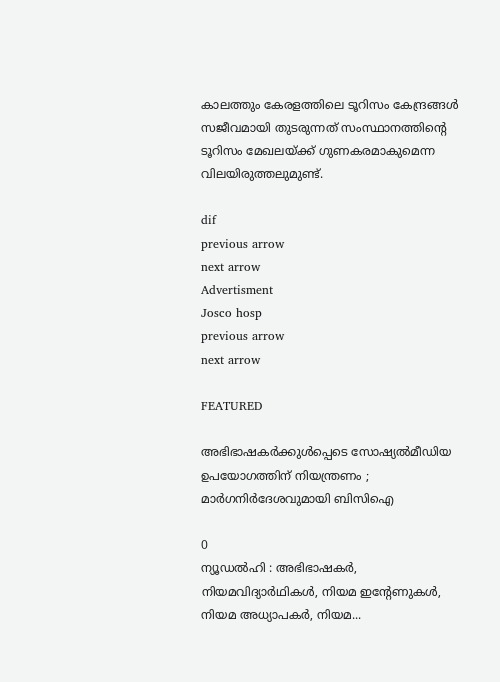കാലത്തും കേരളത്തിലെ ടൂറിസം കേന്ദ്രങ്ങൾ സജീവമായി തുടരുന്നത് സംസ്ഥാനത്തിന്റെ  ടൂറിസം മേഖലയ്ക്ക് ഗുണകരമാകുമെന്ന വിലയിരുത്തലുമുണ്ട്.

dif
previous arrow
next arrow
Advertisment
Josco hosp
previous arrow
next arrow

FEATURED

അഭിഭാഷകർക്കുൾപ്പെടെ സോഷ്യൽമീഡിയ ഉപയോഗത്തിന് നിയന്ത്രണം ; മാർഗനിർദേശവുമായി ബിസിഐ

0
ന്യൂഡൽഹി : അഭിഭാഷകർ, നിയമവിദ്യാർഥികൾ, നിയമ ഇന്റേണുകൾ, നിയമ അധ്യാപകർ, നിയമ...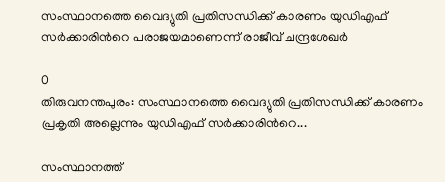സംസ്ഥാനത്തെ വൈദ്യുതി പ്രതിസന്ധിക്ക് കാരണം യുഡിഎഫ് സർക്കാരിന്‍റെ പരാജയമാണെന്ന് രാജീവ് ചന്ദ്രശേഖർ

0
തിരുവനന്തപുരം: സംസ്ഥാനത്തെ വൈദ്യുതി പ്രതിസന്ധിക്ക് കാരണം പ്രകൃതി അല്ലെന്നും യുഡിഎഫ് സർക്കാരിന്‍റെ...

സംസ്ഥാനത്ത്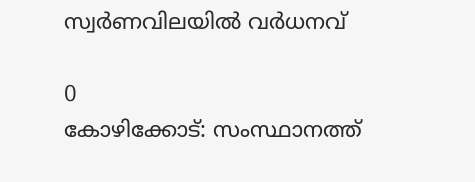സ്വര്‍ണവിലയില്‍ വര്‍ധനവ്

0
കോഴിക്കോട്: സംസ്ഥാനത്ത്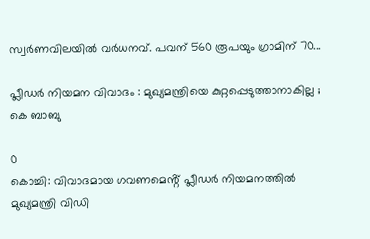സ്വര്‍ണവിലയില്‍ വര്‍ധനവ്. പവന് 560 രൂപയും ഗ്രാമിന് 70...

പ്ലീഡര്‍ നിയമന വിവാദം : മുഖ്യമന്ത്രിയെ കുറ്റപ്പെടുത്താനാകില്ല ; കെ ബാബു

0
കൊച്ചി: വിവാദമായ ഗവണമെൻ്റ് പ്ലീഡര്‍ നിയമനത്തിൽ മുഖ്യമന്ത്രി വിഡി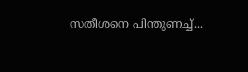സതീശനെ പിന്തുണച്ച്...